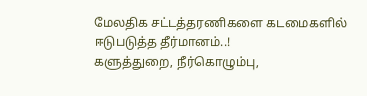மேலதிக சட்டத்தரணிகளை கடமைகளில் ஈடுபடுத்த தீர்மானம்..!
களுத்துறை, நீர்கொழும்பு,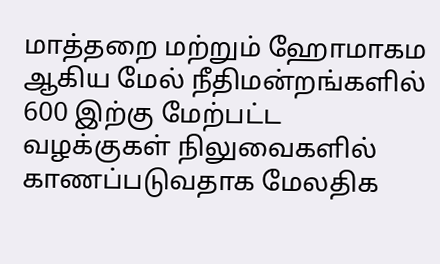மாத்தறை மற்றும் ஹோமாகம ஆகிய மேல் நீதிமன்றங்களில் 600 இற்கு மேற்பட்ட வழக்குகள் நிலுவைகளில் காணப்படுவதாக மேலதிக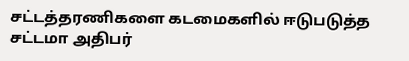சட்டத்தரணிகளை கடமைகளில் ஈடுபடுத்த சட்டமா அதிபர்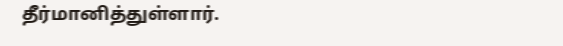தீர்மானித்துள்ளார்.